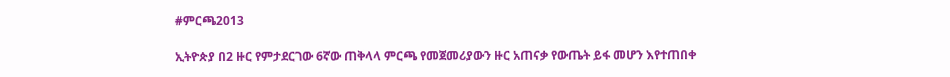#ምርጫ2013

ኢትዮጵያ በ2 ዙር የምታደርገው 6ኛው ጠቅላላ ምርጫ የመጀመሪያውን ዙር አጠናቃ የውጤት ይፋ መሆን እየተጠበቀ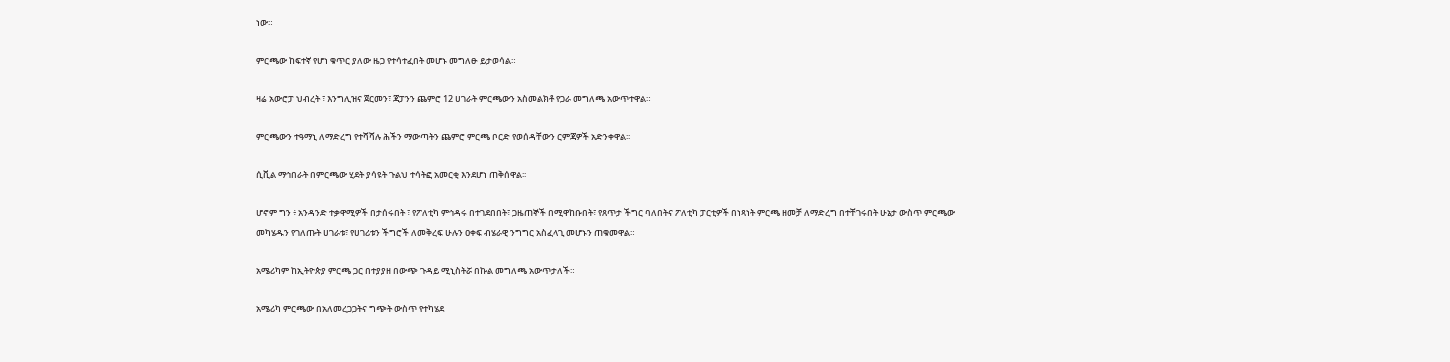ነው።

ምርጫው ከፍተኛ የሆነ ቁጥር ያለው ዜጋ የተሳተፈበት መሆኑ መግለፁ ይታወሳል።

ዛሬ አውሮፓ ህብረት ፣ እንግሊዝና ጀርመን፣ ጃፓንን ጨምሮ 12 ሀገራት ምርጫውን አስመልክቶ የጋራ መግለጫ አውጥተዋል።

ምርጫውን ተዓማኒ ለማድረግ የተሻሻሉ ሕችን ማውጣትን ጨምሮ ምርጫ ቦርድ የወሰዳቸውን ርምጃዎች አድንቀዋል፡፡

ሲቪል ማኅበራት በምርጫው ሂደት ያሳዩት ጉልህ ተሳትፎ አመርቂ እንደሆነ ጠቅሰዋል፡፡

ሆኖም ግን ፥ አንዳንድ ተቃዋሚዎች በታሰሩበት ፣ የፖለቲካ ምኅዳሩ በተገደበበት፣ ጋዜጠኞች በሚዋከቡበት፣ የጸጥታ ችግር ባለበትና ፖለቲካ ፓርቲዎች በነጻነት ምርጫ ዘመቻ ለማድረግ በተቸገሩበት ሁኔታ ውስጥ ምርጫው መካሄዱን የገለጡት ሀገራቱ፣ የሀገሪቱን ችግሮች ለመቅረፍ ሁሉን ዐቀፍ ብሄራዊ ንግግር አስፈላጊ መሆኑን ጠቁመዋል።

አሜሪካም ከኢትዮጵያ ምርጫ ጋር በተያያዘ በውጭ ጉዳይ ሚኒስትሯ በኩል መግለጫ አውጥታለች።

አሜሪካ ምርጫው በአለመረጋጋትና ግጭት ውስጥ የተካሄደ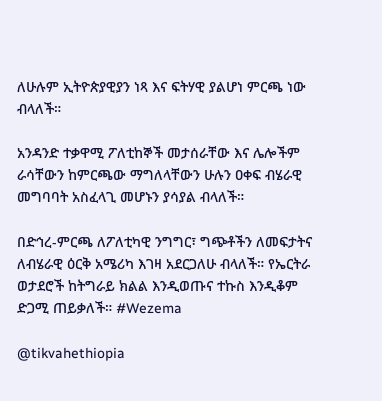ለሁሉም ኢትዮጵያዊያን ነጻ እና ፍትሃዊ ያልሆነ ምርጫ ነው ብላለች።

አንዳንድ ተቃዋሚ ፖለቲከኞች መታሰራቸው እና ሌሎችም ራሳቸውን ከምርጫው ማግለላቸውን ሁሉን ዐቀፍ ብሄራዊ መግባባት አስፈላጊ መሆኑን ያሳያል ብላለች።

በድኅረ-ምርጫ ለፖለቲካዊ ንግግር፣ ግጭቶችን ለመፍታትና ለብሄራዊ ዕርቅ አሜሪካ እገዛ አደርጋለሁ ብላለች። የኤርትራ ወታደሮች ከትግራይ ክልል እንዲወጡና ተኩስ እንዲቆም ድጋሚ ጠይቃለች። #Wezema

@tikvahethiopia